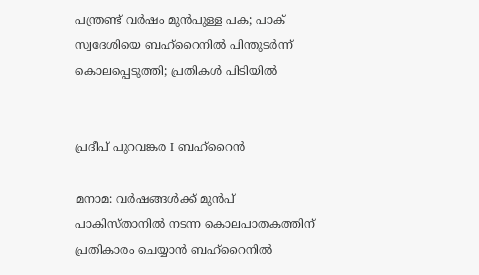പന്ത്രണ്ട് വർഷം മുൻപുള്ള പക; പാക് സ്വദേശിയെ ബഹ്‌റൈനിൽ പിന്തുടർന്ന് കൊലപ്പെടുത്തി; പ്രതികൾ പിടിയിൽ


പ്രദീപ് പുറവങ്കര I ബഹ്റൈൻ

മനാമ: വർഷങ്ങൾക്ക് മുൻപ് പാകിസ്താനിൽ നടന്ന കൊലപാതകത്തിന് പ്രതികാരം ചെയ്യാൻ ബഹ്‌റൈനിൽ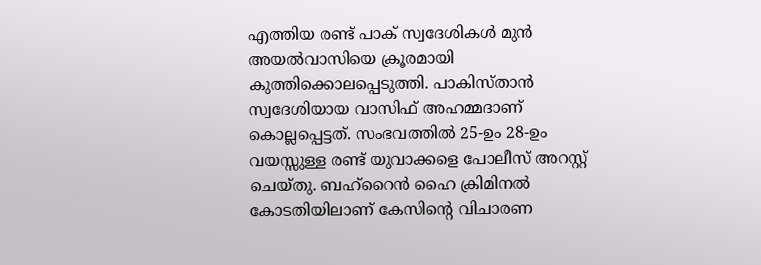എത്തിയ രണ്ട് പാക് സ്വദേശികൾ മുൻ അയൽവാസിയെ ക്രൂരമായി കുത്തിക്കൊലപ്പെടുത്തി. പാകിസ്താൻ സ്വദേശിയായ വാസിഫ് അഹമ്മദാണ് കൊല്ലപ്പെട്ടത്. സംഭവത്തിൽ 25-ഉം 28-ഉം വയസ്സുള്ള രണ്ട് യുവാക്കളെ പോലീസ് അറസ്റ്റ് ചെയ്തു. ബഹ്‌റൈൻ ഹൈ ക്രിമിനൽ കോടതിയിലാണ് കേസിന്റെ വിചാരണ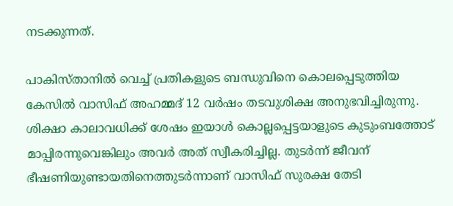നടക്കുന്നത്.

പാകിസ്താനിൽ വെച്ച് പ്രതികളുടെ ബന്ധുവിനെ കൊലപ്പെടുത്തിയ കേസിൽ വാസിഫ് അഹമ്മദ് 12 വർഷം തടവുശിക്ഷ അനുഭവിച്ചിരുന്നു. ശിക്ഷാ കാലാവധിക്ക് ശേഷം ഇയാൾ കൊല്ലപ്പെട്ടയാളുടെ കുടുംബത്തോട് മാപ്പിരന്നുവെങ്കിലും അവർ അത് സ്വീകരിച്ചില്ല. തുടർന്ന് ജീവന് ഭീഷണിയുണ്ടായതിനെത്തുടർന്നാണ് വാസിഫ് സുരക്ഷ തേടി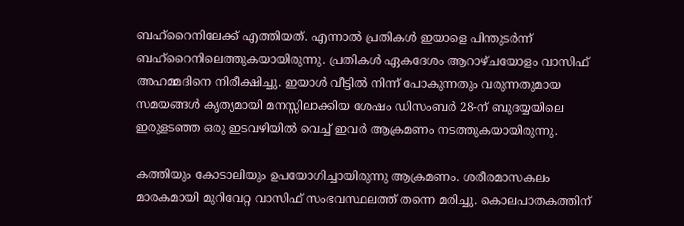ബഹ്‌റൈനിലേക്ക് എത്തിയത്. എന്നാൽ പ്രതികൾ ഇയാളെ പിന്തുടർന്ന് ബഹ്‌റൈനിലെത്തുകയായിരുന്നു. പ്രതികൾ ഏകദേശം ആറാഴ്ചയോളം വാസിഫ് അഹമ്മദിനെ നിരീക്ഷിച്ചു. ഇയാൾ വീട്ടിൽ നിന്ന് പോകുന്നതും വരുന്നതുമായ സമയങ്ങൾ കൃത്യമായി മനസ്സിലാക്കിയ ശേഷം ഡിസംബർ 28-ന് ബുദയ്യയിലെ ഇരുളടഞ്ഞ ഒരു ഇടവഴിയിൽ വെച്ച് ഇവർ ആക്രമണം നടത്തുകയായിരുന്നു.

കത്തിയും കോടാലിയും ഉപയോഗിച്ചായിരുന്നു ആക്രമണം. ശരീരമാസകലം മാരകമായി മുറിവേറ്റ വാസിഫ് സംഭവസ്ഥലത്ത് തന്നെ മരിച്ചു. കൊലപാതകത്തിന്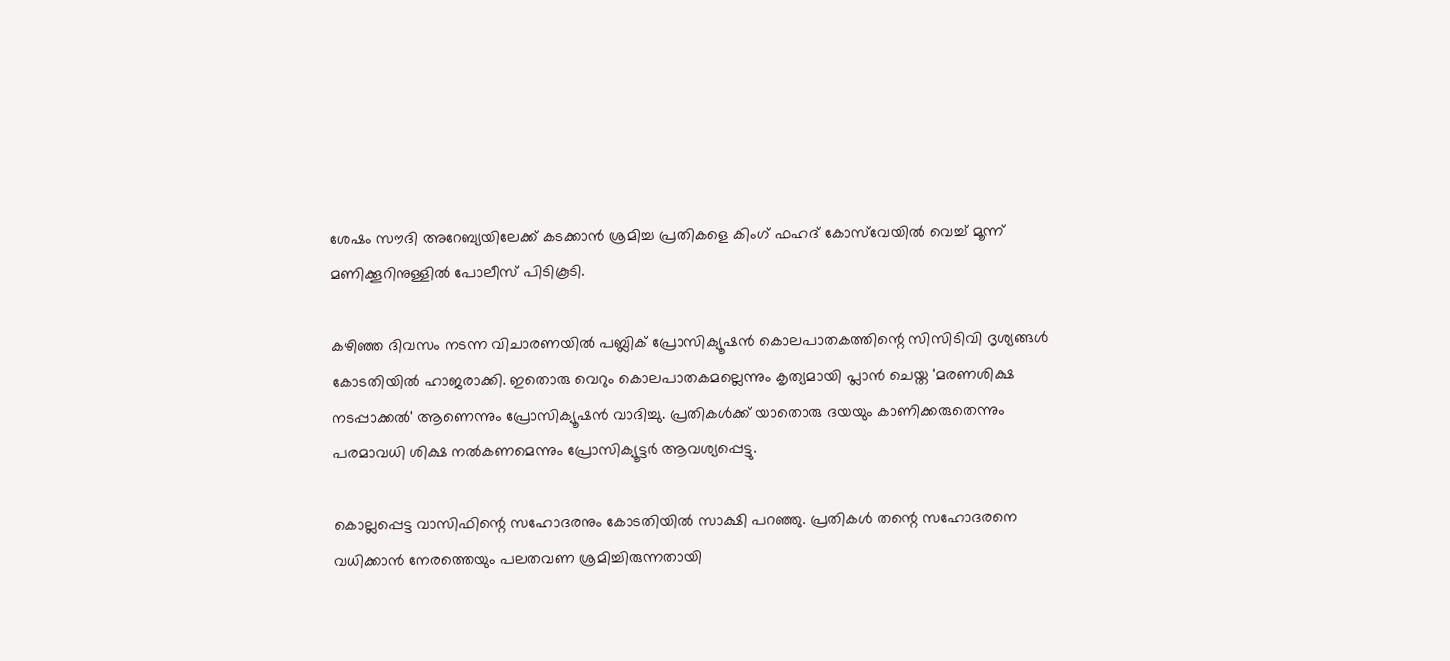ശേഷം സൗദി അറേബ്യയിലേക്ക് കടക്കാൻ ശ്രമിച്ച പ്രതികളെ കിംഗ് ഫഹദ് കോസ്‌വേയിൽ വെച്ച് മൂന്ന് മണിക്കൂറിനുള്ളിൽ പോലീസ് പിടികൂടി.

കഴിഞ്ഞ ദിവസം നടന്ന വിചാരണയിൽ പബ്ലിക് പ്രോസിക്യൂഷൻ കൊലപാതകത്തിന്റെ സിസിടിവി ദൃശ്യങ്ങൾ കോടതിയിൽ ഹാജരാക്കി. ഇതൊരു വെറും കൊലപാതകമല്ലെന്നും കൃത്യമായി പ്ലാൻ ചെയ്ത 'മരണശിക്ഷ നടപ്പാക്കൽ' ആണെന്നും പ്രോസിക്യൂഷൻ വാദിച്ചു. പ്രതികൾക്ക് യാതൊരു ദയയും കാണിക്കരുതെന്നും പരമാവധി ശിക്ഷ നൽകണമെന്നും പ്രോസിക്യൂട്ടർ ആവശ്യപ്പെട്ടു.

കൊല്ലപ്പെട്ട വാസിഫിന്റെ സഹോദരനും കോടതിയിൽ സാക്ഷി പറഞ്ഞു. പ്രതികൾ തന്റെ സഹോദരനെ വധിക്കാൻ നേരത്തെയും പലതവണ ശ്രമിച്ചിരുന്നതായി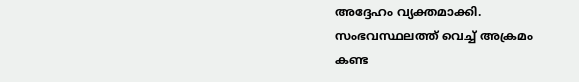അദ്ദേഹം വ്യക്തമാക്കി. സംഭവസ്ഥലത്ത് വെച്ച് അക്രമം കണ്ട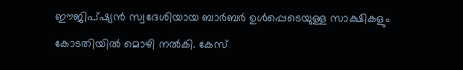ഈജിപ്ഷ്യൻ സ്വദേശിയായ ബാർബർ ഉൾപ്പെടെയുള്ള സാക്ഷികളും കോടതിയിൽ മൊഴി നൽകി. കേസ്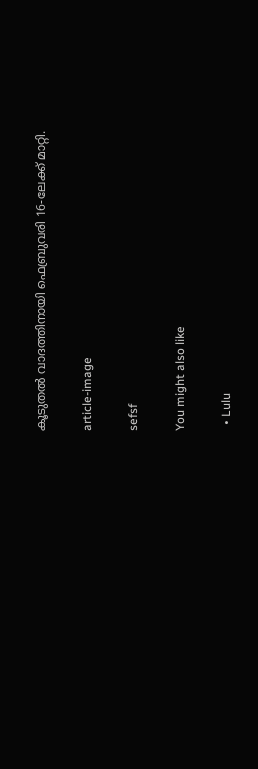കൂടുതൽ വാദത്തിനായി ഫെബ്രുവരി 16-ലേക്ക് മാറ്റി.

article-image

sefsf

You might also like

  • Lulu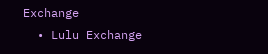Exchange
  • Lulu Exchange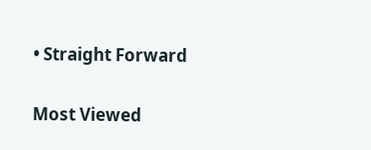• Straight Forward

Most Viewed